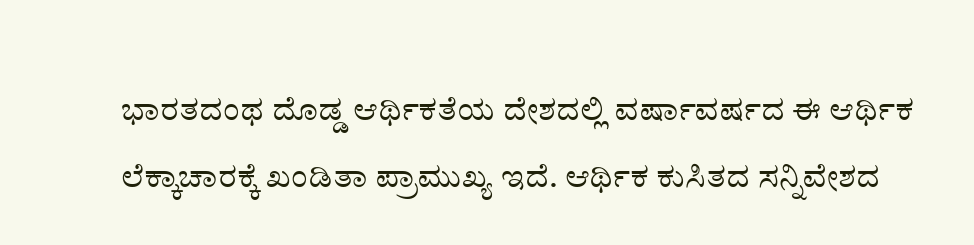ಭಾರತದಂಥ ದೊಡ್ಡ ಆರ್ಥಿಕತೆಯ ದೇಶದಲ್ಲಿ ವರ್ಷಾವರ್ಷದ ಈ ಆರ್ಥಿಕ ಲೆಕ್ಕಾಚಾರಕ್ಕೆ ಖಂಡಿತಾ ಪ್ರಾಮುಖ್ಯ ಇದೆ. ಆರ್ಥಿಕ ಕುಸಿತದ ಸನ್ನಿವೇಶದ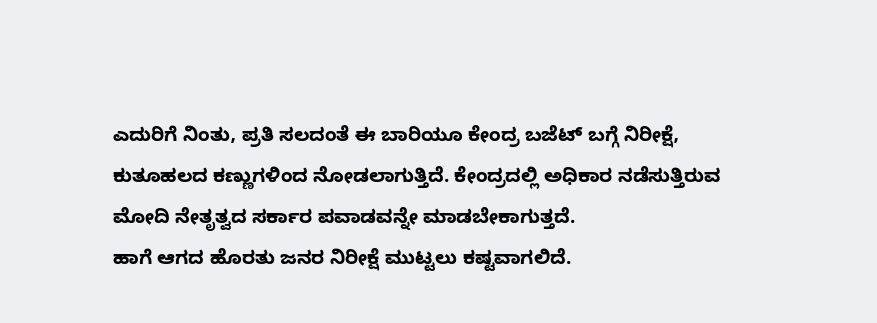ಎದುರಿಗೆ ನಿಂತು, ಪ್ರತಿ ಸಲದಂತೆ ಈ ಬಾರಿಯೂ ಕೇಂದ್ರ ಬಜೆಟ್ ಬಗ್ಗೆ ನಿರೀಕ್ಷೆ, ಕುತೂಹಲದ ಕಣ್ಣುಗಳಿಂದ ನೋಡಲಾಗುತ್ತಿದೆ. ಕೇಂದ್ರದಲ್ಲಿ ಅಧಿಕಾರ ನಡೆಸುತ್ತಿರುವ ಮೋದಿ ನೇತೃತ್ವದ ಸರ್ಕಾರ ಪವಾಡವನ್ನೇ ಮಾಡಬೇಕಾಗುತ್ತದೆ.
ಹಾಗೆ ಆಗದ ಹೊರತು ಜನರ ನಿರೀಕ್ಷೆ ಮುಟ್ಟಲು ಕಷ್ಟವಾಗಲಿದೆ.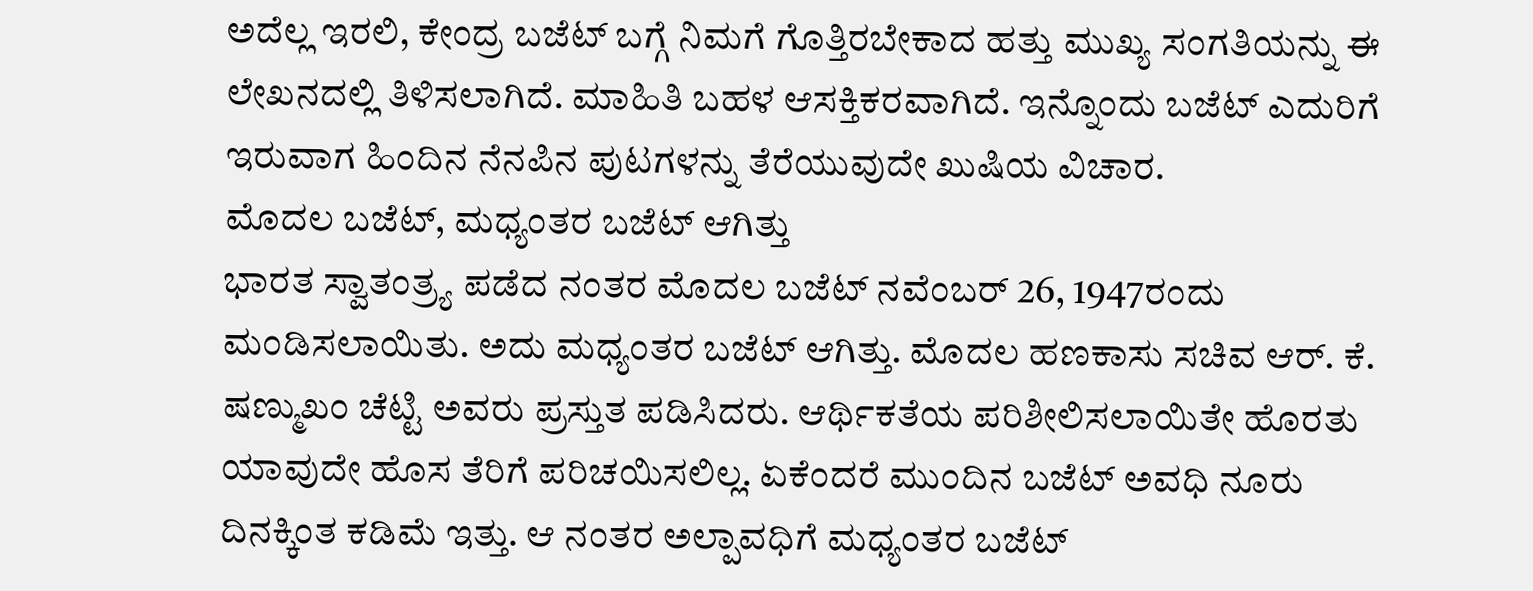ಅದೆಲ್ಲ ಇರಲಿ, ಕೇಂದ್ರ ಬಜೆಟ್ ಬಗ್ಗೆ ನಿಮಗೆ ಗೊತ್ತಿರಬೇಕಾದ ಹತ್ತು ಮುಖ್ಯ ಸಂಗತಿಯನ್ನು ಈ ಲೇಖನದಲ್ಲಿ ತಿಳಿಸಲಾಗಿದೆ. ಮಾಹಿತಿ ಬಹಳ ಆಸಕ್ತಿಕರವಾಗಿದೆ. ಇನ್ನೊಂದು ಬಜೆಟ್ ಎದುರಿಗೆ ಇರುವಾಗ ಹಿಂದಿನ ನೆನಪಿನ ಪುಟಗಳನ್ನು ತೆರೆಯುವುದೇ ಖುಷಿಯ ವಿಚಾರ.
ಮೊದಲ ಬಜೆಟ್, ಮಧ್ಯಂತರ ಬಜೆಟ್ ಆಗಿತ್ತು
ಭಾರತ ಸ್ವಾತಂತ್ರ್ಯ ಪಡೆದ ನಂತರ ಮೊದಲ ಬಜೆಟ್ ನವೆಂಬರ್ 26, 1947ರಂದು ಮಂಡಿಸಲಾಯಿತು. ಅದು ಮಧ್ಯಂತರ ಬಜೆಟ್ ಆಗಿತ್ತು. ಮೊದಲ ಹಣಕಾಸು ಸಚಿವ ಆರ್. ಕೆ. ಷಣ್ಮುಖಂ ಚೆಟ್ಟಿ ಅವರು ಪ್ರಸ್ತುತ ಪಡಿಸಿದರು. ಆರ್ಥಿಕತೆಯ ಪರಿಶೀಲಿಸಲಾಯಿತೇ ಹೊರತು ಯಾವುದೇ ಹೊಸ ತೆರಿಗೆ ಪರಿಚಯಿಸಲಿಲ್ಲ. ಏಕೆಂದರೆ ಮುಂದಿನ ಬಜೆಟ್ ಅವಧಿ ನೂರು ದಿನಕ್ಕಿಂತ ಕಡಿಮೆ ಇತ್ತು. ಆ ನಂತರ ಅಲ್ಪಾವಧಿಗೆ ಮಧ್ಯಂತರ ಬಜೆಟ್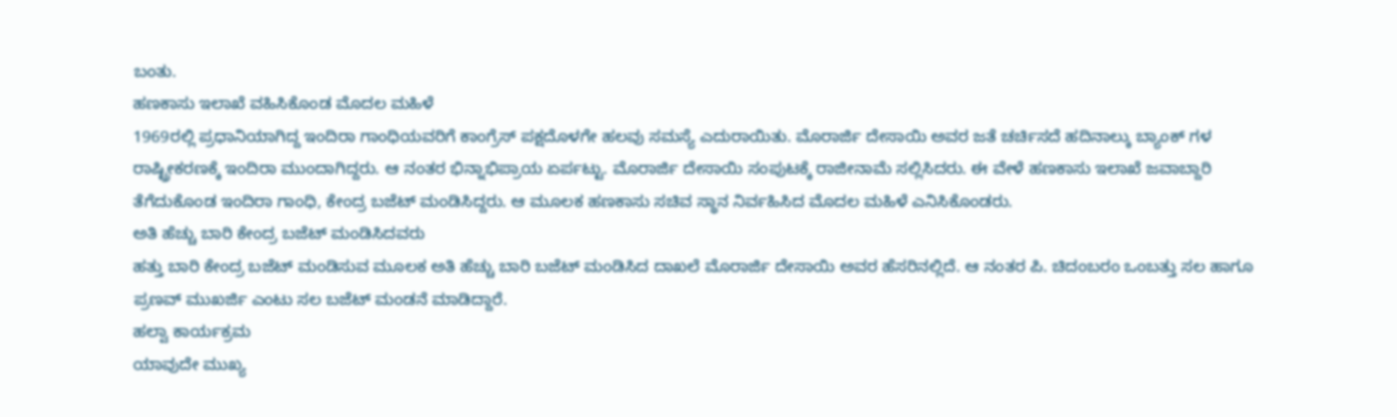ಬಂತು.
ಹಣಕಾಸು ಇಲಾಖೆ ವಹಿಸಿಕೊಂಡ ಮೊದಲ ಮಹಿಳೆ
1969ರಲ್ಲಿ ಪ್ರಧಾನಿಯಾಗಿದ್ದ ಇಂದಿರಾ ಗಾಂಧಿಯವರಿಗೆ ಕಾಂಗ್ರೆಸ್ ಪಕ್ಷದೊಳಗೇ ಹಲವು ಸಮಸ್ಯೆ ಎದುರಾಯಿತು. ಮೊರಾರ್ಜಿ ದೇಸಾಯಿ ಅವರ ಜತೆ ಚರ್ಚಿಸದೆ ಹದಿನಾಲ್ಕು ಬ್ಯಾಂಕ್ ಗಳ ರಾಷ್ಟ್ರೀಕರಣಕ್ಕೆ ಇಂದಿರಾ ಮುಂದಾಗಿದ್ದರು. ಆ ನಂತರ ಭಿನ್ನಾಭಿಪ್ರಾಯ ಏರ್ಪಟ್ಟು. ಮೊರಾರ್ಜಿ ದೇಸಾಯಿ ಸಂಪುಟಕ್ಕೆ ರಾಜೀನಾಮೆ ಸಲ್ಲಿಸಿದರು. ಈ ವೇಳೆ ಹಣಕಾಸು ಇಲಾಖೆ ಜವಾಬ್ದಾರಿ ತೆಗೆದುಕೊಂಡ ಇಂದಿರಾ ಗಾಂಧಿ, ಕೇಂದ್ರ ಬಜೆಟ್ ಮಂಡಿಸಿದ್ದರು. ಆ ಮೂಲಕ ಹಣಕಾಸು ಸಚಿವ ಸ್ಥಾನ ನಿರ್ವಹಿಸಿದ ಮೊದಲ ಮಹಿಳೆ ಎನಿಸಿಕೊಂಡರು.
ಅತಿ ಹೆಚ್ಚು ಬಾರಿ ಕೇಂದ್ರ ಬಜೆಟ್ ಮಂಡಿಸಿದವರು
ಹತ್ತು ಬಾರಿ ಕೇಂದ್ರ ಬಜೆಟ್ ಮಂಡಿಸುವ ಮೂಲಕ ಅತಿ ಹೆಚ್ಚು ಬಾರಿ ಬಜೆಟ್ ಮಂಡಿಸಿದ ದಾಖಲೆ ಮೊರಾರ್ಜಿ ದೇಸಾಯಿ ಅವರ ಹೆಸರಿನಲ್ಲಿದೆ. ಆ ನಂತರ ಪಿ. ಚಿದಂಬರಂ ಒಂಬತ್ತು ಸಲ ಹಾಗೂ ಪ್ರಣವ್ ಮುಖರ್ಜಿ ಎಂಟು ಸಲ ಬಜೆಟ್ ಮಂಡನೆ ಮಾಡಿದ್ದಾರೆ.
ಹಲ್ವಾ ಕಾರ್ಯಕ್ರಮ
ಯಾವುದೇ ಮುಖ್ಯ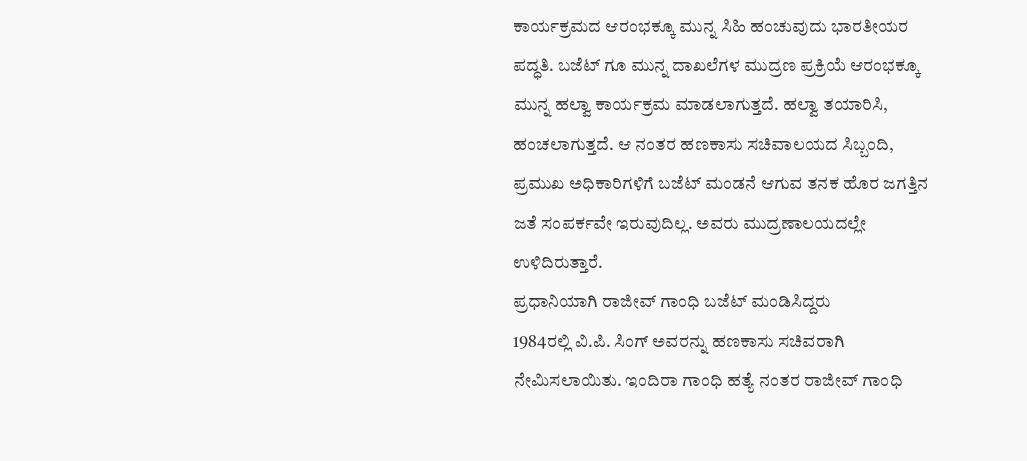ಕಾರ್ಯಕ್ರಮದ ಆರಂಭಕ್ಕೂ ಮುನ್ನ ಸಿಹಿ ಹಂಚುವುದು ಭಾರತೀಯರ ಪದ್ಧತಿ. ಬಜೆಟ್ ಗೂ ಮುನ್ನ ದಾಖಲೆಗಳ ಮುದ್ರಣ ಪ್ರಕ್ರಿಯೆ ಆರಂಭಕ್ಕೂ ಮುನ್ನ ಹಲ್ವಾ ಕಾರ್ಯಕ್ರಮ ಮಾಡಲಾಗುತ್ತದೆ. ಹಲ್ವಾ ತಯಾರಿಸಿ, ಹಂಚಲಾಗುತ್ತದೆ. ಆ ನಂತರ ಹಣಕಾಸು ಸಚಿವಾಲಯದ ಸಿಬ್ಬಂದಿ, ಪ್ರಮುಖ ಅಧಿಕಾರಿಗಳಿಗೆ ಬಜೆಟ್ ಮಂಡನೆ ಆಗುವ ತನಕ ಹೊರ ಜಗತ್ತಿನ ಜತೆ ಸಂಪರ್ಕವೇ ಇರುವುದಿಲ್ಲ. ಅವರು ಮುದ್ರಣಾಲಯದಲ್ಲೇ ಉಳಿದಿರುತ್ತಾರೆ.
ಪ್ರಧಾನಿಯಾಗಿ ರಾಜೀವ್ ಗಾಂಧಿ ಬಜೆಟ್ ಮಂಡಿಸಿದ್ದರು
1984ರಲ್ಲಿ ವಿ.ಪಿ. ಸಿಂಗ್ ಅವರನ್ನು ಹಣಕಾಸು ಸಚಿವರಾಗಿ ನೇಮಿಸಲಾಯಿತು. ಇಂದಿರಾ ಗಾಂಧಿ ಹತ್ಯೆ ನಂತರ ರಾಜೀವ್ ಗಾಂಧಿ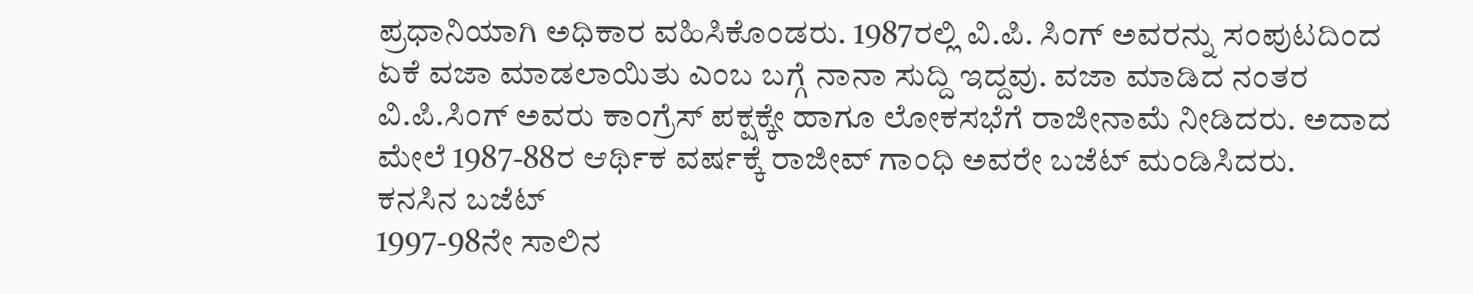ಪ್ರಧಾನಿಯಾಗಿ ಅಧಿಕಾರ ವಹಿಸಿಕೊಂಡರು. 1987ರಲ್ಲಿ ವಿ.ಪಿ. ಸಿಂಗ್ ಅವರನ್ನು ಸಂಪುಟದಿಂದ ಏಕೆ ವಜಾ ಮಾಡಲಾಯಿತು ಎಂಬ ಬಗ್ಗೆ ನಾನಾ ಸುದ್ದಿ ಇದ್ದವು. ವಜಾ ಮಾಡಿದ ನಂತರ ವಿ.ಪಿ.ಸಿಂಗ್ ಅವರು ಕಾಂಗ್ರೆಸ್ ಪಕ್ಷಕ್ಕೇ ಹಾಗೂ ಲೋಕಸಭೆಗೆ ರಾಜೀನಾಮೆ ನೀಡಿದರು. ಅದಾದ ಮೇಲೆ 1987-88ರ ಆರ್ಥಿಕ ವರ್ಷಕ್ಕೆ ರಾಜೀವ್ ಗಾಂಧಿ ಅವರೇ ಬಜೆಟ್ ಮಂಡಿಸಿದರು.
ಕನಸಿನ ಬಜೆಟ್
1997-98ನೇ ಸಾಲಿನ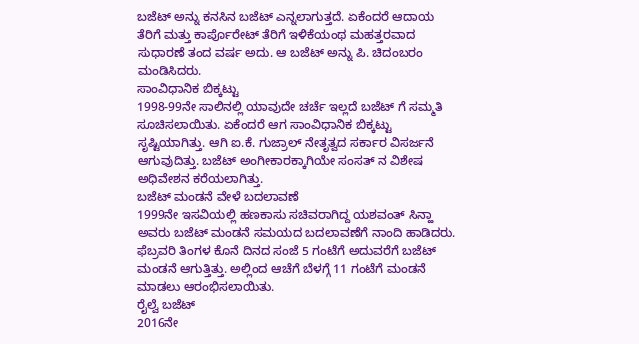ಬಜೆಟ್ ಅನ್ನು ಕನಸಿನ ಬಜೆಟ್ ಎನ್ನಲಾಗುತ್ತದೆ. ಏಕೆಂದರೆ ಆದಾಯ ತೆರಿಗೆ ಮತ್ತು ಕಾರ್ಪೊರೇಟ್ ತೆರಿಗೆ ಇಳಿಕೆಯಂಥ ಮಹತ್ತರವಾದ ಸುಧಾರಣೆ ತಂದ ವರ್ಷ ಅದು. ಆ ಬಜೆಟ್ ಅನ್ನು ಪಿ. ಚಿದಂಬರಂ ಮಂಡಿಸಿದರು.
ಸಾಂವಿಧಾನಿಕ ಬಿಕ್ಕಟ್ಟು
1998-99ನೇ ಸಾಲಿನಲ್ಲಿ ಯಾವುದೇ ಚರ್ಚೆ ಇಲ್ಲದೆ ಬಜೆಟ್ ಗೆ ಸಮ್ಮತಿ ಸೂಚಿಸಲಾಯಿತು. ಏಕೆಂದರೆ ಆಗ ಸಾಂವಿಧಾನಿಕ ಬಿಕ್ಕಟ್ಟು ಸೃಷ್ಟಿಯಾಗಿತ್ತು. ಆಗಿ ಐ.ಕೆ. ಗುಜ್ರಾಲ್ ನೇತೃತ್ವದ ಸರ್ಕಾರ ವಿಸರ್ಜನೆ ಆಗುವುದಿತ್ತು. ಬಜೆಟ್ ಅಂಗೀಕಾರಕ್ಕಾಗಿಯೇ ಸಂಸತ್ ನ ವಿಶೇಷ ಅಧಿವೇಶನ ಕರೆಯಲಾಗಿತ್ತು.
ಬಜೆಟ್ ಮಂಡನೆ ವೇಳೆ ಬದಲಾವಣೆ
1999ನೇ ಇಸವಿಯಲ್ಲಿ ಹಣಕಾಸು ಸಚಿವರಾಗಿದ್ದ ಯಶವಂತ್ ಸಿನ್ಹಾ ಅವರು ಬಜೆಟ್ ಮಂಡನೆ ಸಮಯದ ಬದಲಾವಣೆಗೆ ನಾಂದಿ ಹಾಡಿದರು. ಫೆಬ್ರವರಿ ತಿಂಗಳ ಕೊನೆ ದಿನದ ಸಂಜೆ 5 ಗಂಟೆಗೆ ಅದುವರೆಗೆ ಬಜೆಟ್ ಮಂಡನೆ ಆಗುತ್ತಿತ್ತು. ಅಲ್ಲಿಂದ ಆಚೆಗೆ ಬೆಳಗ್ಗೆ 11 ಗಂಟೆಗೆ ಮಂಡನೆ ಮಾಡಲು ಆರಂಭಿಸಲಾಯಿತು.
ರೈಲ್ವೆ ಬಜೆಟ್
2016ನೇ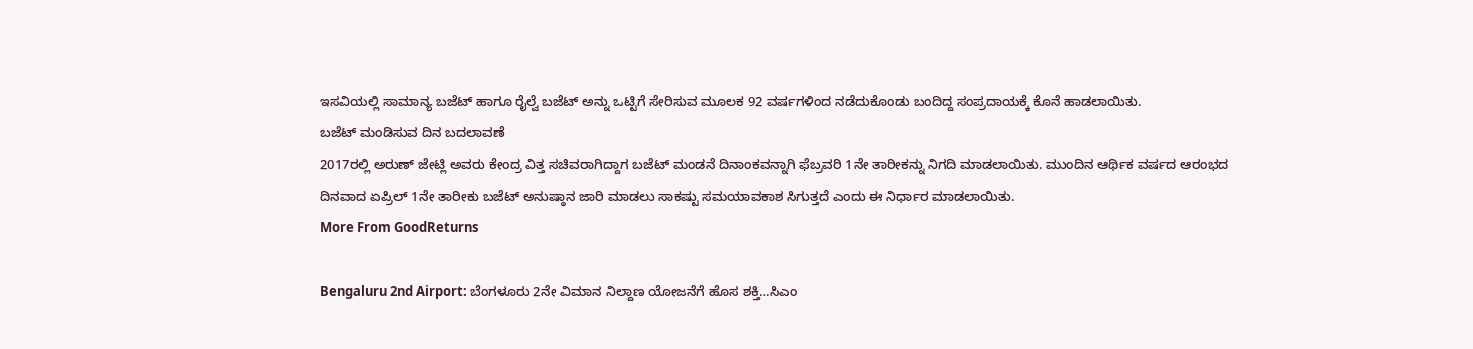ಇಸವಿಯಲ್ಲಿ ಸಾಮಾನ್ಯ ಬಜೆಟ್ ಹಾಗೂ ರೈಲ್ವೆ ಬಜೆಟ್ ಅನ್ನು ಒಟ್ಟಿಗೆ ಸೇರಿಸುವ ಮೂಲಕ 92 ವರ್ಷಗಳಿಂದ ನಡೆದುಕೊಂಡು ಬಂದಿದ್ದ ಸಂಪ್ರದಾಯಕ್ಕೆ ಕೊನೆ ಹಾಡಲಾಯಿತು.
ಬಜೆಟ್ ಮಂಡಿಸುವ ದಿನ ಬದಲಾವಣೆ
2017ರಲ್ಲಿ ಅರುಣ್ ಜೇಟ್ಲಿ ಅವರು ಕೇಂದ್ರ ವಿತ್ತ ಸಚಿವರಾಗಿದ್ದಾಗ ಬಜೆಟ್ ಮಂಡನೆ ದಿನಾಂಕವನ್ನಾಗಿ ಫೆಬ್ರವರಿ 1ನೇ ತಾರೀಕನ್ನು ನಿಗದಿ ಮಾಡಲಾಯಿತು. ಮುಂದಿನ ಆರ್ಥಿಕ ವರ್ಷದ ಆರಂಭದ ದಿನವಾದ ಏಪ್ರಿಲ್ 1ನೇ ತಾರೀಕು ಬಜೆಟ್ ಅನುಷ್ಠಾನ ಜಾರಿ ಮಾಡಲು ಸಾಕಷ್ಟು ಸಮಯಾವಕಾಶ ಸಿಗುತ್ತದೆ ಎಂದು ಈ ನಿರ್ಧಾರ ಮಾಡಲಾಯಿತು.
More From GoodReturns

Bengaluru 2nd Airport: ಬೆಂಗಳೂರು 2ನೇ ವಿಮಾನ ನಿಲ್ದಾಣ ಯೋಜನೆಗೆ ಹೊಸ ಶಕ್ತಿ…ಸಿಎಂ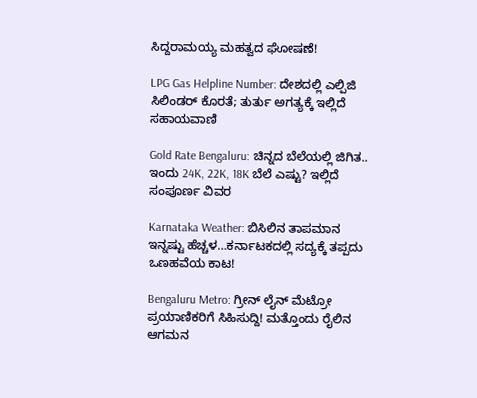ಸಿದ್ದರಾಮಯ್ಯ ಮಹತ್ವದ ಘೋಷಣೆ!

LPG Gas Helpline Number: ದೇಶದಲ್ಲಿ ಎಲ್ಪಿಜಿ ಸಿಲಿಂಡರ್ ಕೊರತೆ; ತುರ್ತು ಅಗತ್ಯಕ್ಕೆ ಇಲ್ಲಿದೆ ಸಹಾಯವಾಣಿ

Gold Rate Bengaluru: ಚಿನ್ನದ ಬೆಲೆಯಲ್ಲಿ ಜಿಗಿತ.. ಇಂದು 24K, 22K, 18K ಬೆಲೆ ಎಷ್ಟು? ಇಲ್ಲಿದೆ ಸಂಪೂರ್ಣ ವಿವರ

Karnataka Weather: ಬಿಸಿಲಿನ ತಾಪಮಾನ ಇನ್ನಷ್ಟು ಹೆಚ್ಚಳ…ಕರ್ನಾಟಕದಲ್ಲಿ ಸದ್ಯಕ್ಕೆ ತಪ್ಪದು ಒಣಹವೆಯ ಕಾಟ!

Bengaluru Metro: ಗ್ರೀನ್ ಲೈನ್ ಮೆಟ್ರೋ ಪ್ರಯಾಣಿಕರಿಗೆ ಸಿಹಿಸುದ್ದಿ! ಮತ್ತೊಂದು ರೈಲಿನ ಆಗಮನ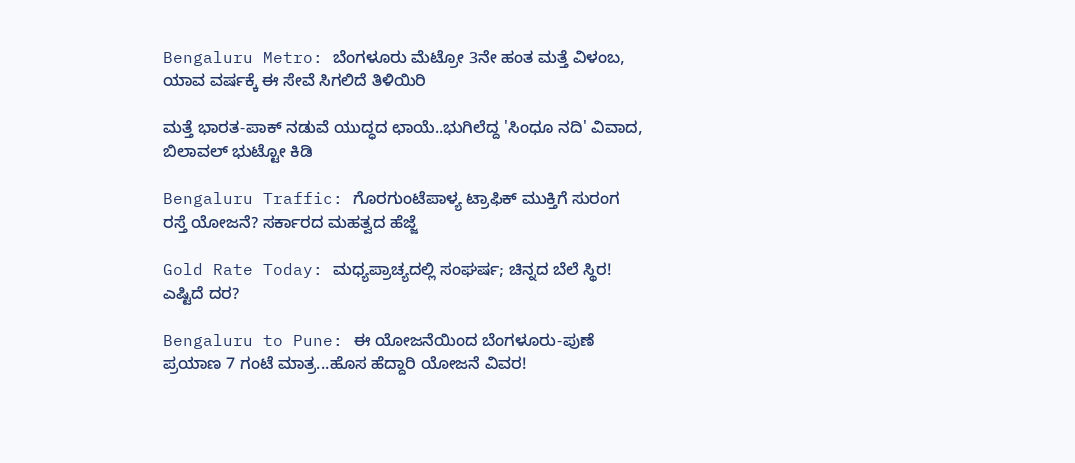Bengaluru Metro: ಬೆಂಗಳೂರು ಮೆಟ್ರೋ 3ನೇ ಹಂತ ಮತ್ತೆ ವಿಳಂಬ, ಯಾವ ವರ್ಷಕ್ಕೆ ಈ ಸೇವೆ ಸಿಗಲಿದೆ ತಿಳಿಯಿರಿ

ಮತ್ತೆ ಭಾರತ-ಪಾಕ್ ನಡುವೆ ಯುದ್ಧದ ಛಾಯೆ..ಭುಗಿಲೆದ್ದ 'ಸಿಂಧೂ ನದಿ' ವಿವಾದ, ಬಿಲಾವಲ್ ಭುಟ್ಟೋ ಕಿಡಿ

Bengaluru Traffic: ಗೊರಗುಂಟೆಪಾಳ್ಯ ಟ್ರಾಫಿಕ್ ಮುಕ್ತಿಗೆ ಸುರಂಗ ರಸ್ತೆ ಯೋಜನೆ? ಸರ್ಕಾರದ ಮಹತ್ವದ ಹೆಜ್ಜೆ

Gold Rate Today: ಮಧ್ಯಪ್ರಾಚ್ಯದಲ್ಲಿ ಸಂಘರ್ಷ; ಚಿನ್ನದ ಬೆಲೆ ಸ್ಥಿರ! ಎಷ್ಟಿದೆ ದರ?

Bengaluru to Pune: ಈ ಯೋಜನೆಯಿಂದ ಬೆಂಗಳೂರು-ಪುಣೆ ಪ್ರಯಾಣ 7 ಗಂಟೆ ಮಾತ್ರ...ಹೊಸ ಹೆದ್ದಾರಿ ಯೋಜನೆ ವಿವರ!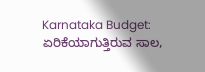Karnataka Budget: ಏರಿಕೆಯಾಗುತ್ತಿರುವ ಸಾಲ,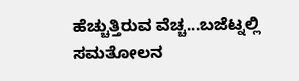ಹೆಚ್ಚುತ್ತಿರುವ ವೆಚ್ಚ...ಬಜೆಟ್ನಲ್ಲಿ ಸಮತೋಲನ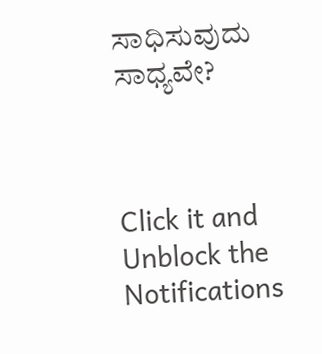ಸಾಧಿಸುವುದು ಸಾಧ್ಯವೇ?



Click it and Unblock the Notifications